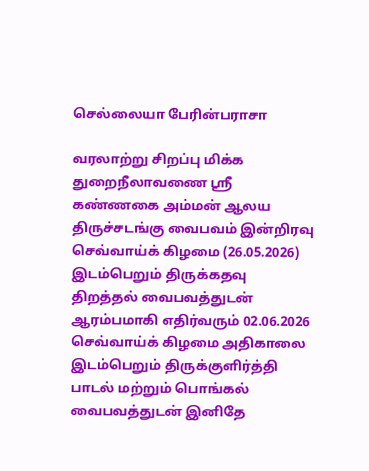செல்லையா பேரின்பராசா

வரலாற்று சிறப்பு மிக்க துறைநீலாவணை ஸ்ரீ கண்ணகை அம்மன் ஆலய திருச்சடங்கு வைபவம் இன்றிரவு செவ்வாய்க் கிழமை (26.05.2026) இடம்பெறும் திருக்கதவு திறத்தல் வைபவத்துடன் ஆரம்பமாகி எதிர்வரும் 02.06.2026 செவ்வாய்க் கிழமை அதிகாலை இடம்பெறும் திருக்குளிர்த்தி பாடல் மற்றும் பொங்கல் வைபவத்துடன் இனிதே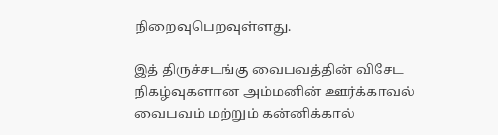நிறைவுபெறவுள்ளது.

இத் திருச்சடங்கு வைபவத்தின் விசேட நிகழ்வுகளான அம்மனின் ஊர்க்காவல் வைபவம் மற்றும் கன்னிக்கால்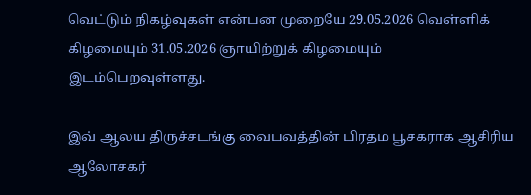வெட்டும் நிகழ்வுகள் என்பன முறையே 29.05.2026 வெள்ளிக் கிழமையும் 31.05.2026 ஞாயிற்றுக் கிழமையும் இடம்பெறவுள்ளது.

இவ் ஆலய திருச்சடங்கு வைபவத்தின் பிரதம பூசகராக ஆசிரிய ஆலோசகர்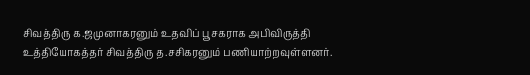சிவத்திரு க.ஜமுனாகரனும் உதவிப் பூசகராக அபிவிருத்தி உத்தியோகத்தர் சிவத்திரு த.சசிகரனும் பணியாற்றவுள்ளனர்.